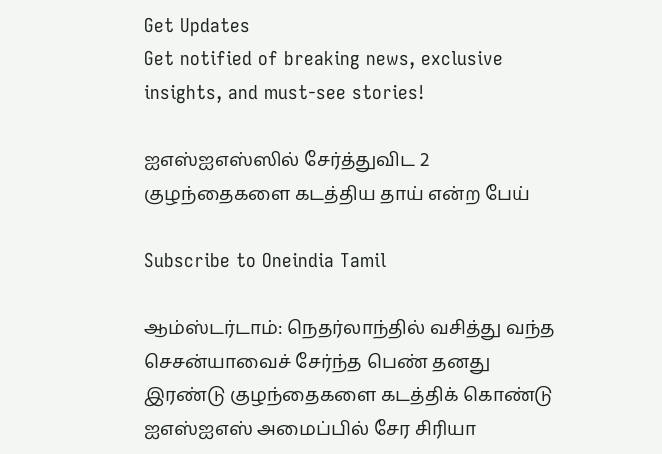Get Updates
Get notified of breaking news, exclusive insights, and must-see stories!

ஐஎஸ்ஐஎஸ்ஸில் சேர்த்துவிட 2 குழந்தைகளை கடத்திய தாய் என்ற பேய்

Subscribe to Oneindia Tamil

ஆம்ஸ்டர்டாம்: நெதர்லாந்தில் வசித்து வந்த செசன்யாவைச் சேர்ந்த பெண் தனது இரண்டு குழந்தைகளை கடத்திக் கொண்டு ஐஎஸ்ஐஎஸ் அமைப்பில் சேர சிரியா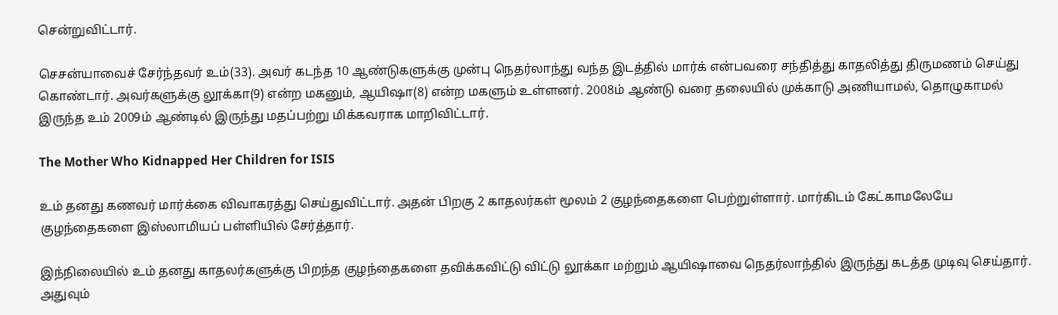சென்றுவிட்டார்.

செசன்யாவைச் சேர்ந்தவர் உம்(33). அவர் கடந்த 10 ஆண்டுகளுக்கு முன்பு நெதர்லாந்து வந்த இடத்தில் மார்க் என்பவரை சந்தித்து காதலித்து திருமணம் செய்து கொண்டார். அவர்களுக்கு லூக்கா(9) என்ற மகனும், ஆயிஷா(8) என்ற மகளும் உள்ளனர். 2008ம் ஆண்டு வரை தலையில் முக்காடு அணியாமல், தொழுகாமல் இருந்த உம் 2009ம் ஆண்டில் இருந்து மதப்பற்று மிக்கவராக மாறிவிட்டார்.

The Mother Who Kidnapped Her Children for ISIS

உம் தனது கணவர் மார்க்கை விவாகரத்து செய்துவிட்டார். அதன் பிறகு 2 காதலர்கள் மூலம் 2 குழந்தைகளை பெற்றுள்ளார். மார்கிடம் கேட்காமலேயே குழந்தைகளை இஸ்லாமியப் பள்ளியில் சேர்த்தார்.

இந்நிலையில் உம் தனது காதலர்களுக்கு பிறந்த குழந்தைகளை தவிக்கவிட்டு விட்டு லூக்கா மற்றும் ஆயிஷாவை நெதர்லாந்தில் இருந்து கடத்த முடிவு செய்தார். அதுவும்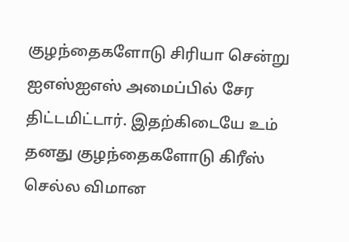குழந்தைகளோடு சிரியா சென்று ஐஎஸ்ஐஎஸ் அமைப்பில் சேர திட்டமிட்டார். இதற்கிடையே உம் தனது குழந்தைகளோடு கிரீஸ் செல்ல விமான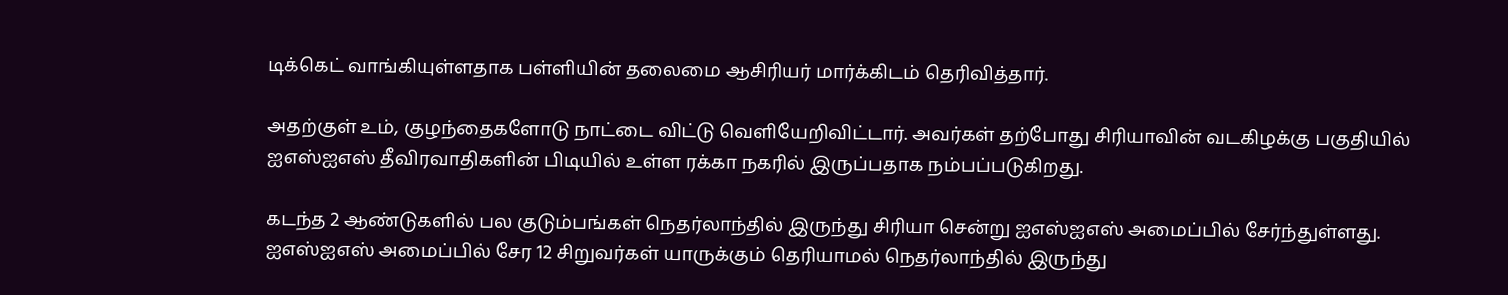டிக்கெட் வாங்கியுள்ளதாக பள்ளியின் தலைமை ஆசிரியர் மார்க்கிடம் தெரிவித்தார்.

அதற்குள் உம், குழந்தைகளோடு நாட்டை விட்டு வெளியேறிவிட்டார். அவர்கள் தற்போது சிரியாவின் வடகிழக்கு பகுதியில் ஐஎஸ்ஐஎஸ் தீவிரவாதிகளின் பிடியில் உள்ள ரக்கா நகரில் இருப்பதாக நம்பப்படுகிறது.

கடந்த 2 ஆண்டுகளில் பல குடும்பங்கள் நெதர்லாந்தில் இருந்து சிரியா சென்று ஐஎஸ்ஐஎஸ் அமைப்பில் சேர்ந்துள்ளது. ஐஎஸ்ஐஎஸ் அமைப்பில் சேர 12 சிறுவர்கள் யாருக்கும் தெரியாமல் நெதர்லாந்தில் இருந்து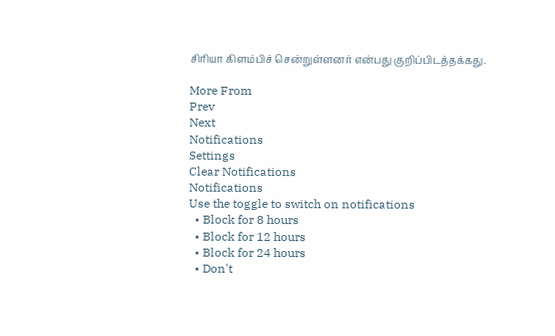சிரியா கிளம்பிச் சென்றுள்ளனர் என்பது குறிப்பிடத்தக்கது.

More From
Prev
Next
Notifications
Settings
Clear Notifications
Notifications
Use the toggle to switch on notifications
  • Block for 8 hours
  • Block for 12 hours
  • Block for 24 hours
  • Don't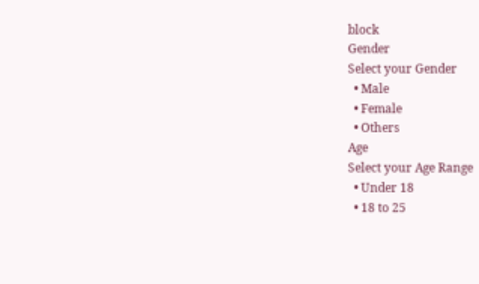block
Gender
Select your Gender
  • Male
  • Female
  • Others
Age
Select your Age Range
  • Under 18
  • 18 to 25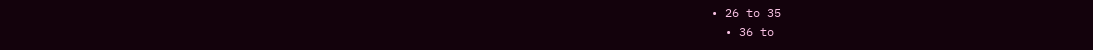• 26 to 35
  • 36 to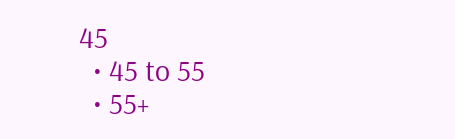45
  • 45 to 55
  • 55+